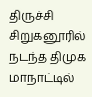திருச்சி சிறுகனூரில் நடந்த திமுக மாநாட்டில்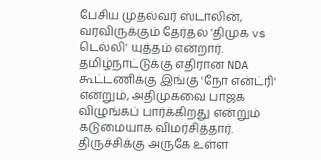பேசிய முதல்வர் ஸ்டாலின், வரவிருக்கும் தேர்தல் 'திமுக vs டெல்லி' யுத்தம் என்றார். தமிழ்நாட்டுக்கு எதிரான NDA கூட்டணிக்கு இங்கு 'நோ என்ட்ரி' என்றும், அதிமுகவை பாஜக விழுங்கப் பார்க்கிறது என்றும் கடுமையாக விமர்சித்தார்.
திருச்சிக்கு அருகே உள்ள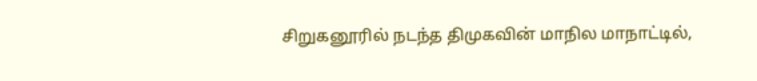சிறுகனூரில் நடந்த திமுகவின் மாநில மாநாட்டில்,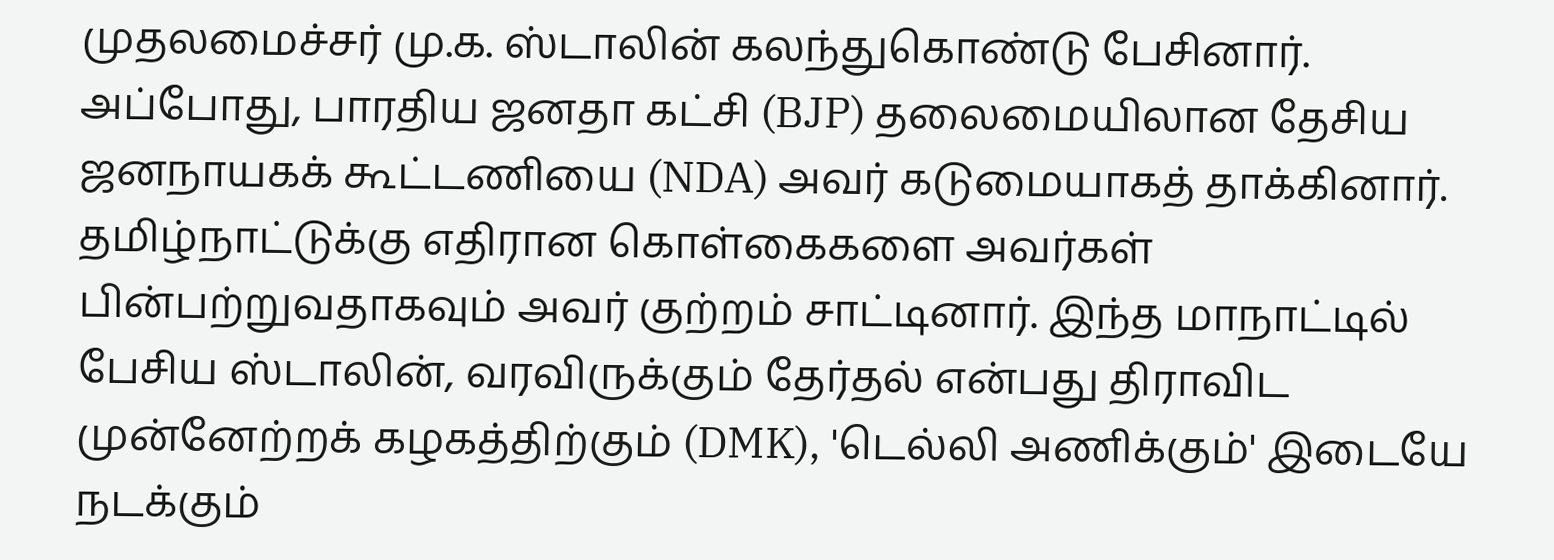முதலமைச்சர் மு.க. ஸ்டாலின் கலந்துகொண்டு பேசினார். அப்போது, பாரதிய ஜனதா கட்சி (BJP) தலைமையிலான தேசிய ஜனநாயகக் கூட்டணியை (NDA) அவர் கடுமையாகத் தாக்கினார். தமிழ்நாட்டுக்கு எதிரான கொள்கைகளை அவர்கள் பின்பற்றுவதாகவும் அவர் குற்றம் சாட்டினார். இந்த மாநாட்டில் பேசிய ஸ்டாலின், வரவிருக்கும் தேர்தல் என்பது திராவிட முன்னேற்றக் கழகத்திற்கும் (DMK), 'டெல்லி அணிக்கும்' இடையே நடக்கும்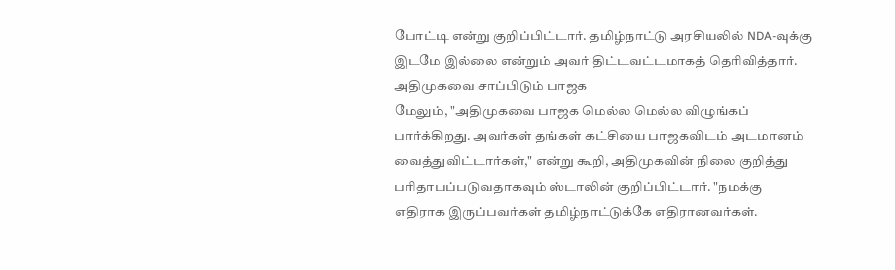போட்டி என்று குறிப்பிட்டார். தமிழ்நாட்டு அரசியலில் NDA-வுக்கு இடமே இல்லை என்றும் அவர் திட்டவட்டமாகத் தெரிவித்தார்.
அதிமுகவை சாப்பிடும் பாஜக
மேலும், "அதிமுகவை பாஜக மெல்ல மெல்ல விழுங்கப் பார்க்கிறது. அவர்கள் தங்கள் கட்சியை பாஜகவிடம் அடமானம் வைத்துவிட்டார்கள்," என்று கூறி, அதிமுகவின் நிலை குறித்து பரிதாபப்படுவதாகவும் ஸ்டாலின் குறிப்பிட்டார். "நமக்கு எதிராக இருப்பவர்கள் தமிழ்நாட்டுக்கே எதிரானவர்கள்.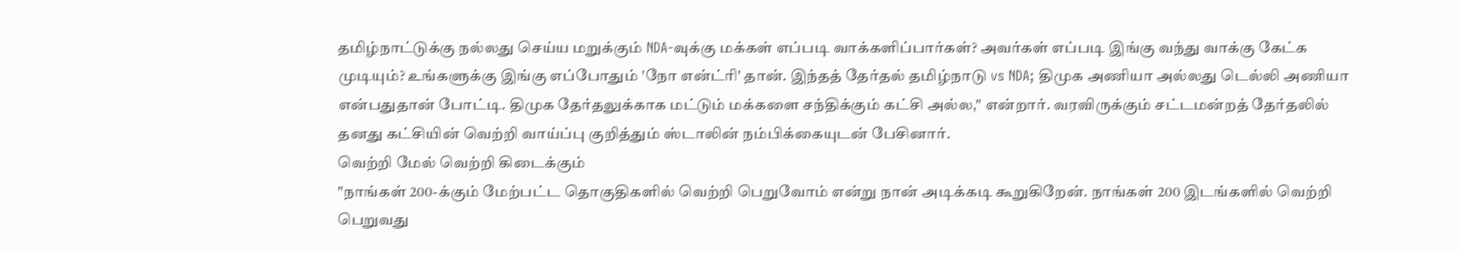தமிழ்நாட்டுக்கு நல்லது செய்ய மறுக்கும் NDA-வுக்கு மக்கள் எப்படி வாக்களிப்பார்கள்? அவர்கள் எப்படி இங்கு வந்து வாக்கு கேட்க முடியும்? உங்களுக்கு இங்கு எப்போதும் 'நோ என்ட்ரி' தான். இந்தத் தேர்தல் தமிழ்நாடு vs NDA; திமுக அணியா அல்லது டெல்லி அணியா என்பதுதான் போட்டி. திமுக தேர்தலுக்காக மட்டும் மக்களை சந்திக்கும் கட்சி அல்ல," என்றார். வரவிருக்கும் சட்டமன்றத் தேர்தலில் தனது கட்சியின் வெற்றி வாய்ப்பு குறித்தும் ஸ்டாலின் நம்பிக்கையுடன் பேசினார்.
வெற்றி மேல் வெற்றி கிடைக்கும்
"நாங்கள் 200-க்கும் மேற்பட்ட தொகுதிகளில் வெற்றி பெறுவோம் என்று நான் அடிக்கடி கூறுகிறேன். நாங்கள் 200 இடங்களில் வெற்றி பெறுவது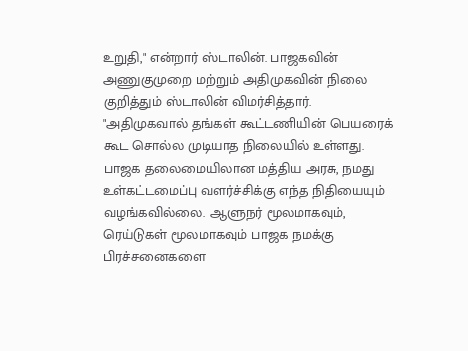உறுதி," என்றார் ஸ்டாலின். பாஜகவின் அணுகுமுறை மற்றும் அதிமுகவின் நிலை குறித்தும் ஸ்டாலின் விமர்சித்தார். "அதிமுகவால் தங்கள் கூட்டணியின் பெயரைக் கூட சொல்ல முடியாத நிலையில் உள்ளது. பாஜக தலைமையிலான மத்திய அரசு, நமது உள்கட்டமைப்பு வளர்ச்சிக்கு எந்த நிதியையும் வழங்கவில்லை. ஆளுநர் மூலமாகவும், ரெய்டுகள் மூலமாகவும் பாஜக நமக்கு பிரச்சனைகளை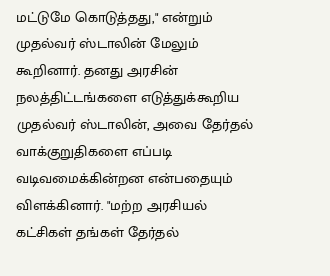மட்டுமே கொடுத்தது," என்றும் முதல்வர் ஸ்டாலின் மேலும் கூறினார். தனது அரசின் நலத்திட்டங்களை எடுத்துக்கூறிய முதல்வர் ஸ்டாலின், அவை தேர்தல் வாக்குறுதிகளை எப்படி வடிவமைக்கின்றன என்பதையும் விளக்கினார். "மற்ற அரசியல் கட்சிகள் தங்கள் தேர்தல்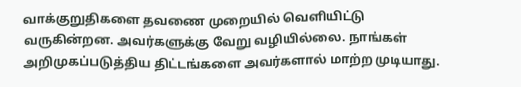வாக்குறுதிகளை தவணை முறையில் வெளியிட்டு வருகின்றன. அவர்களுக்கு வேறு வழியில்லை. நாங்கள் அறிமுகப்படுத்திய திட்டங்களை அவர்களால் மாற்ற முடியாது.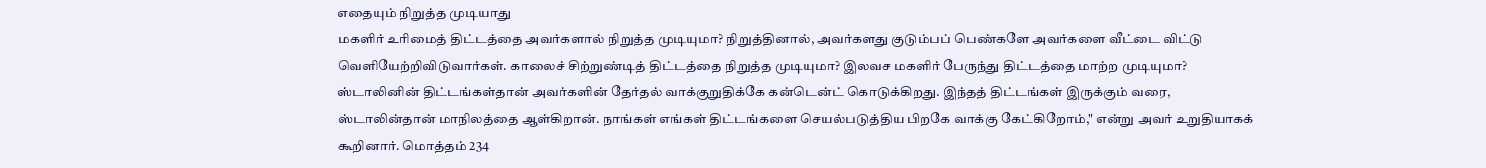எதையும் நிறுத்த முடியாது
மகளிர் உரிமைத் திட்டத்தை அவர்களால் நிறுத்த முடியுமா? நிறுத்தினால், அவர்களது குடும்பப் பெண்களே அவர்களை வீட்டை விட்டு வெளியேற்றிவிடுவார்கள். காலைச் சிற்றுண்டித் திட்டத்தை நிறுத்த முடியுமா? இலவச மகளிர் பேருந்து திட்டத்தை மாற்ற முடியுமா? ஸ்டாலினின் திட்டங்கள்தான் அவர்களின் தேர்தல் வாக்குறுதிக்கே கன்டென்ட் கொடுக்கிறது. இந்தத் திட்டங்கள் இருக்கும் வரை, ஸ்டாலின்தான் மாநிலத்தை ஆள்கிறான். நாங்கள் எங்கள் திட்டங்களை செயல்படுத்திய பிறகே வாக்கு கேட்கிறோம்," என்று அவர் உறுதியாகக் கூறினார். மொத்தம் 234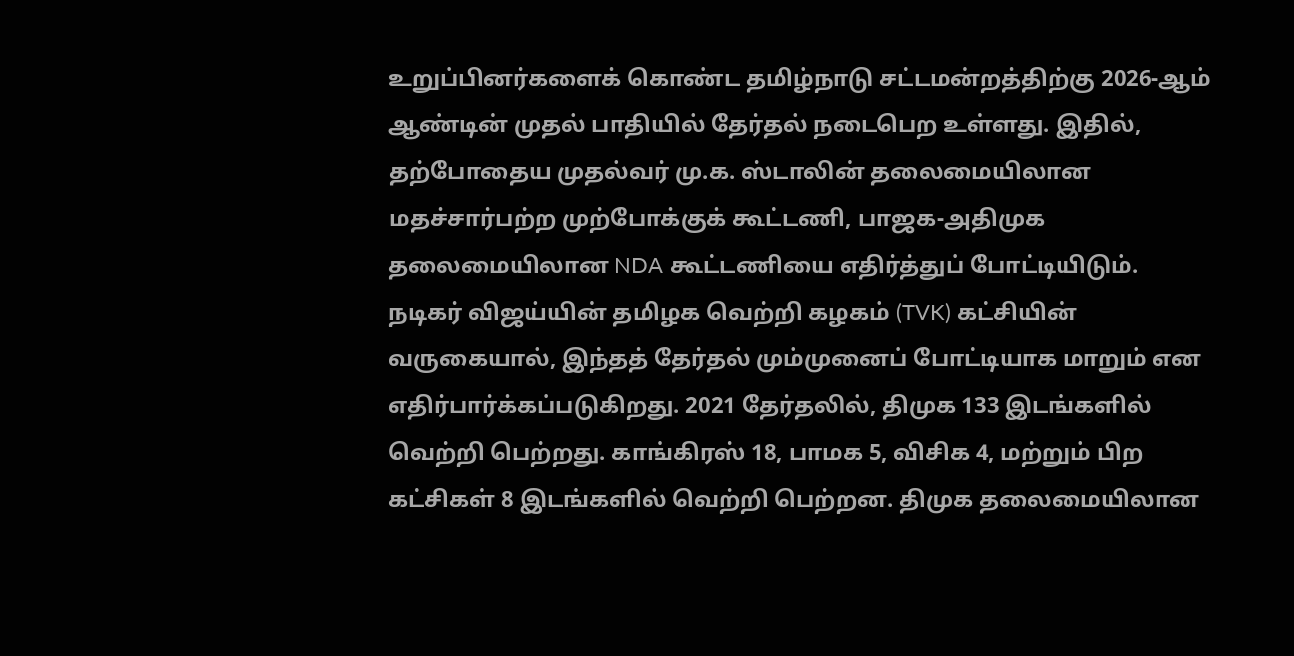உறுப்பினர்களைக் கொண்ட தமிழ்நாடு சட்டமன்றத்திற்கு 2026-ஆம் ஆண்டின் முதல் பாதியில் தேர்தல் நடைபெற உள்ளது. இதில், தற்போதைய முதல்வர் மு.க. ஸ்டாலின் தலைமையிலான மதச்சார்பற்ற முற்போக்குக் கூட்டணி, பாஜக-அதிமுக தலைமையிலான NDA கூட்டணியை எதிர்த்துப் போட்டியிடும்.
நடிகர் விஜய்யின் தமிழக வெற்றி கழகம் (TVK) கட்சியின் வருகையால், இந்தத் தேர்தல் மும்முனைப் போட்டியாக மாறும் என எதிர்பார்க்கப்படுகிறது. 2021 தேர்தலில், திமுக 133 இடங்களில் வெற்றி பெற்றது. காங்கிரஸ் 18, பாமக 5, விசிக 4, மற்றும் பிற கட்சிகள் 8 இடங்களில் வெற்றி பெற்றன. திமுக தலைமையிலான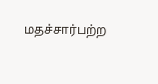மதச்சார்பற்ற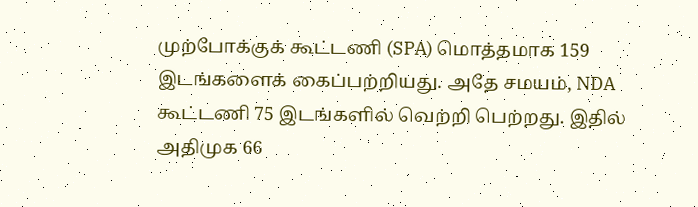முற்போக்குக் கூட்டணி (SPA) மொத்தமாக 159 இடங்களைக் கைப்பற்றியது. அதே சமயம், NDA கூட்டணி 75 இடங்களில் வெற்றி பெற்றது. இதில் அதிமுக 66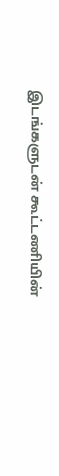இடங்களுடன் கூட்டணியின்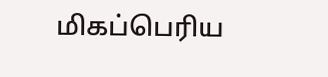மிகப்பெரிய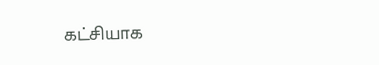கட்சியாக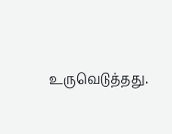உருவெடுத்தது.